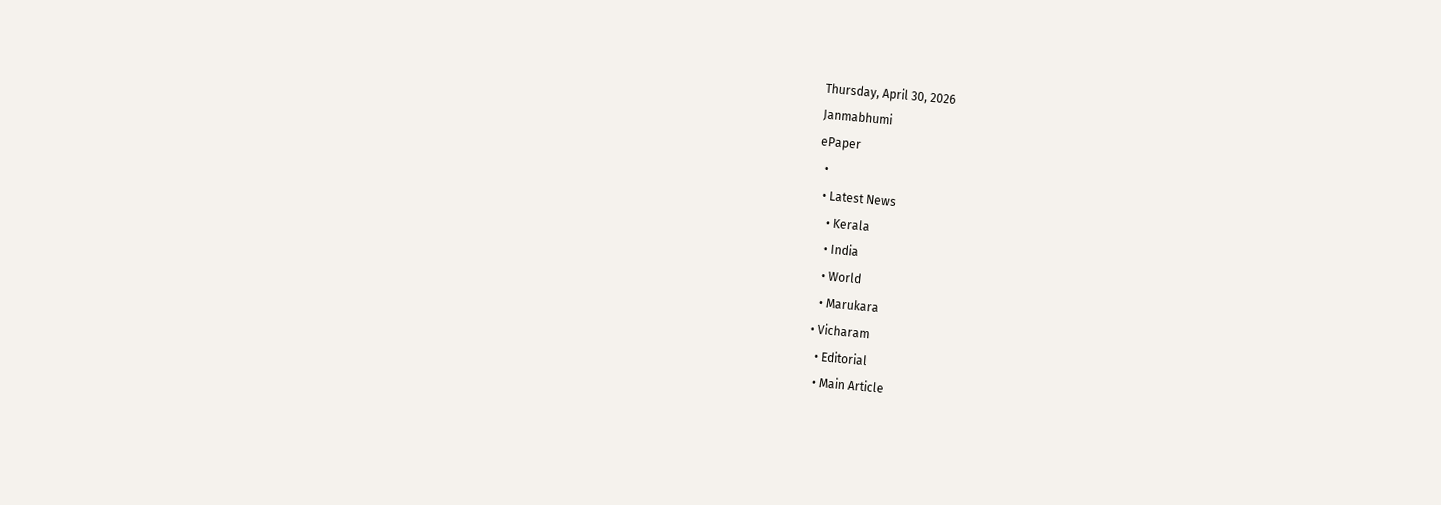Thursday, April 30, 2026
Janmabhumi
ePaper
  •
  • Latest News
    • Kerala
    • India
    • World
    • Marukara
  • Vicharam
    • Editorial
    • Main Article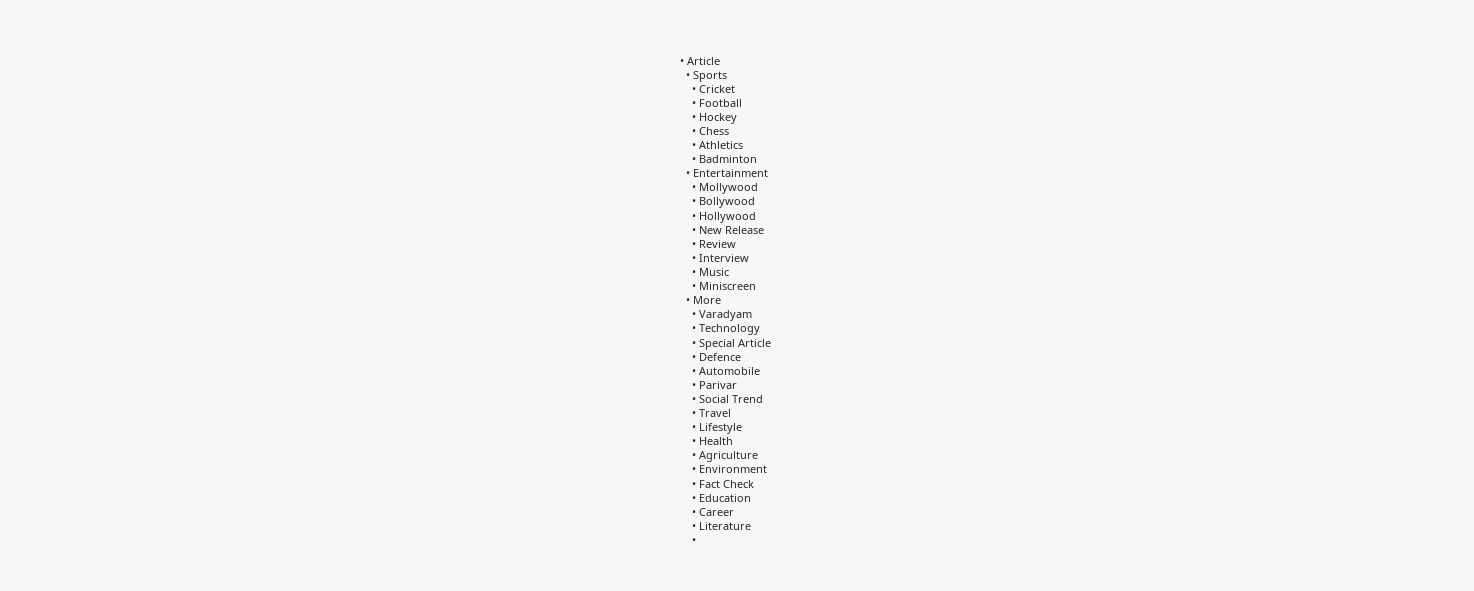• Article
  • Sports
    • Cricket
    • Football
    • Hockey
    • Chess
    • Athletics
    • Badminton
  • Entertainment
    • Mollywood
    • Bollywood
    • Hollywood
    • New Release
    • Review
    • Interview
    • Music
    • Miniscreen
  • More
    • Varadyam
    • Technology
    • Special Article
    • Defence
    • Automobile
    • Parivar
    • Social Trend
    • Travel
    • Lifestyle
    • Health
    • Agriculture
    • Environment
    • Fact Check
    • Education
    • Career
    • Literature
    •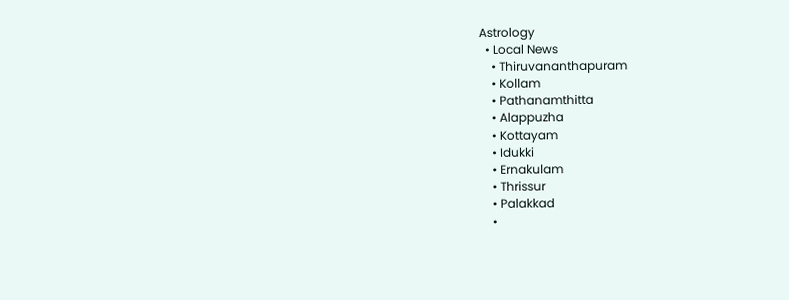Astrology
  • Local News
    • Thiruvananthapuram
    • Kollam
    • Pathanamthitta
    • Alappuzha
    • Kottayam
    • Idukki
    • Ernakulam
    • Thrissur
    • Palakkad
    •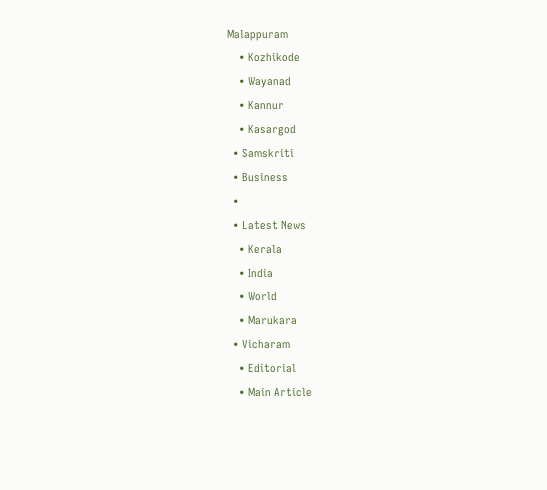Malappuram
    • Kozhikode
    • Wayanad
    • Kannur
    • Kasargod
  • Samskriti
  • Business
  •
  • Latest News
    • Kerala
    • India
    • World
    • Marukara
  • Vicharam
    • Editorial
    • Main Article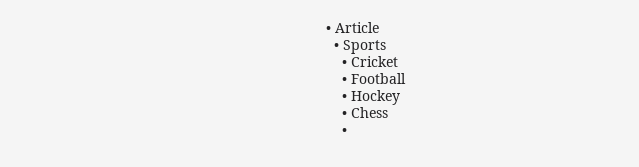• Article
  • Sports
    • Cricket
    • Football
    • Hockey
    • Chess
    •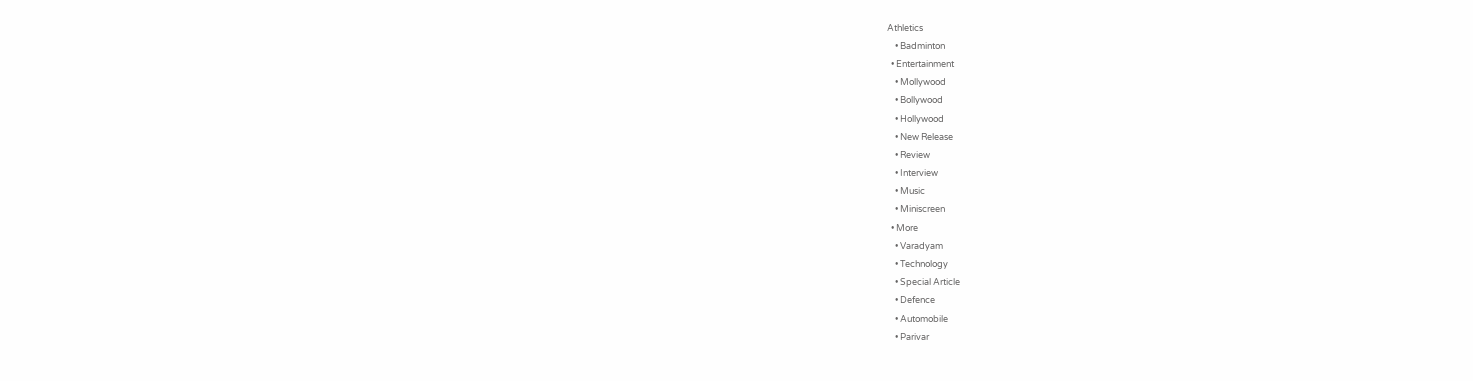Athletics
    • Badminton
  • Entertainment
    • Mollywood
    • Bollywood
    • Hollywood
    • New Release
    • Review
    • Interview
    • Music
    • Miniscreen
  • More
    • Varadyam
    • Technology
    • Special Article
    • Defence
    • Automobile
    • Parivar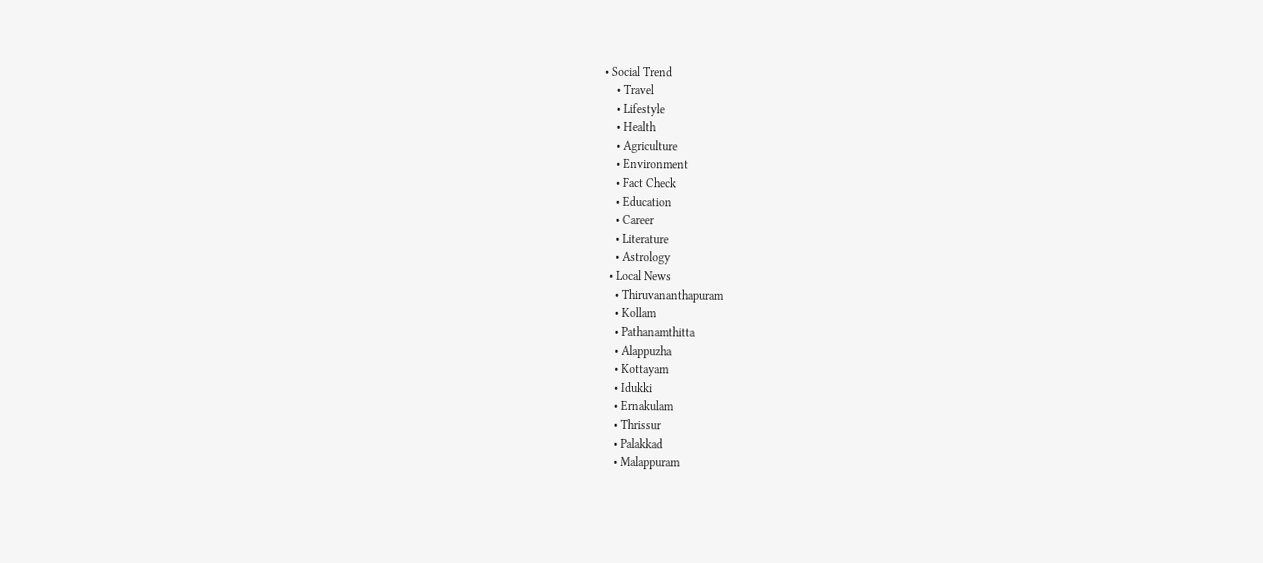• Social Trend
    • Travel
    • Lifestyle
    • Health
    • Agriculture
    • Environment
    • Fact Check
    • Education
    • Career
    • Literature
    • Astrology
  • Local News
    • Thiruvananthapuram
    • Kollam
    • Pathanamthitta
    • Alappuzha
    • Kottayam
    • Idukki
    • Ernakulam
    • Thrissur
    • Palakkad
    • Malappuram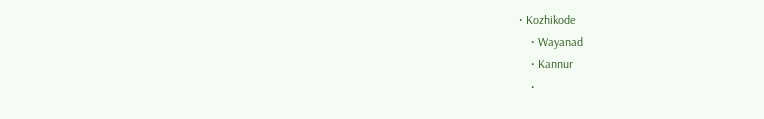• Kozhikode
    • Wayanad
    • Kannur
    •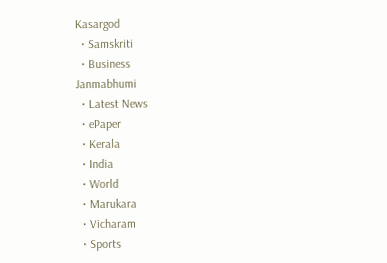Kasargod
  • Samskriti
  • Business
Janmabhumi
  • Latest News
  • ePaper
  • Kerala
  • India
  • World
  • Marukara
  • Vicharam
  • Sports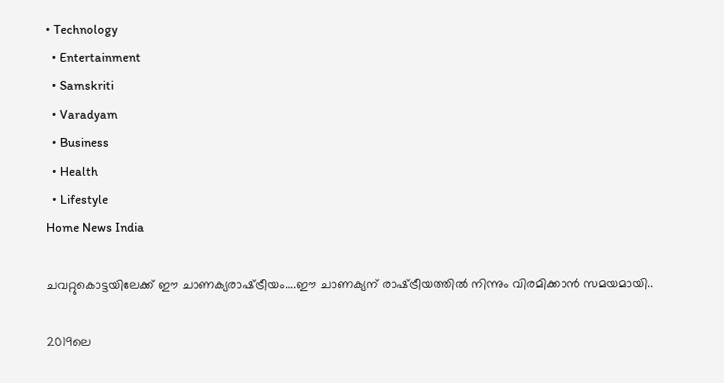• Technology
  • Entertainment
  • Samskriti
  • Varadyam
  • Business
  • Health
  • Lifestyle
Home News India

ചവറ്റുകൊട്ടയിലേക്ക് ഈ ചാണക്യരാഷ്‌ട്രീയം….ഈ ചാണക്യന് രാഷ്‌ട്രീയത്തില്‍ നിന്നും വിരമിക്കാന്‍ സമയമായി..

2019ലെ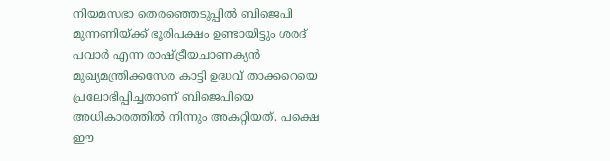നിയമസഭാ തെരഞ്ഞെടുപ്പില്‍ ബിജെപി മുന്നണിയ്‌ക്ക് ഭൂരിപക്ഷം ഉണ്ടായിട്ടും ശരദ് പവാര്‍ എന്ന രാഷ്‌ട്രീയചാണക്യന്‍ മുഖ്യമന്ത്രിക്കസേര കാട്ടി ഉദ്ധവ് താക്കറെയെ പ്രലോഭിപ്പിച്ചതാണ് ബിജെപിയെ അധികാരത്തില്‍ നിന്നും അകറ്റിയത്. പക്ഷെ ഈ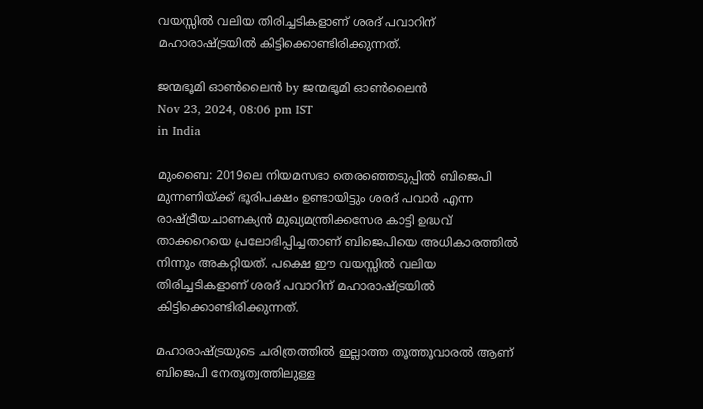വയസ്സില്‍ വലിയ തിരിച്ചടികളാണ് ശരദ് പവാറിന് മഹാരാഷ്‌ട്രയില്‍ കിട്ടിക്കൊണ്ടിരിക്കുന്നത്.

ജന്മഭൂമി ഓണ്‍ലൈന്‍ by ജന്മഭൂമി ഓണ്‍ലൈന്‍
Nov 23, 2024, 08:06 pm IST
in India

മുംബൈ: 2019ലെ നിയമസഭാ തെരഞ്ഞെടുപ്പില്‍ ബിജെപി മുന്നണിയ്‌ക്ക് ഭൂരിപക്ഷം ഉണ്ടായിട്ടും ശരദ് പവാര്‍ എന്ന രാഷ്‌ട്രീയചാണക്യന്‍ മുഖ്യമന്ത്രിക്കസേര കാട്ടി ഉദ്ധവ് താക്കറെയെ പ്രലോഭിപ്പിച്ചതാണ് ബിജെപിയെ അധികാരത്തില്‍ നിന്നും അകറ്റിയത്. പക്ഷെ ഈ വയസ്സില്‍ വലിയ തിരിച്ചടികളാണ് ശരദ് പവാറിന് മഹാരാഷ്‌ട്രയില്‍ കിട്ടിക്കൊണ്ടിരിക്കുന്നത്.

മഹാരാഷ്‌ട്രയുടെ ചരിത്രത്തില്‍ ഇല്ലാത്ത തൂത്തൂവാരല്‍ ആണ് ബിജെപി നേതൃത്വത്തിലുള്ള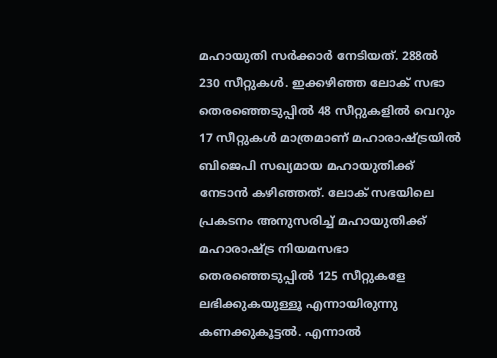മഹായുതി സര്‍ക്കാര്‍ നേടിയത്. 288ല്‍ 230 സീറ്റുകള്‍. ഇക്കഴിഞ്ഞ ലോക് സഭാ തെരഞ്ഞെടുപ്പില്‍ 48 സീറ്റുകളില്‍ വെറും 17 സീറ്റുകള്‍ മാത്രമാണ് മഹാരാഷ്‌ട്രയില്‍ ബിജെപി സഖ്യമായ മഹായുതിക്ക് നേടാന്‍ കഴിഞ്ഞത്. ലോക് സഭയിലെ പ്രകടനം അനുസരിച്ച് മഹായുതിക്ക് മഹാരാഷ്‌ട്ര നിയമസഭാ തെരഞ്ഞെടുപ്പില്‍ 125 സീറ്റുകളേ ലഭിക്കുകയുള്ളൂ എന്നായിരുന്നു കണക്കുകൂട്ടല്‍. എന്നാല്‍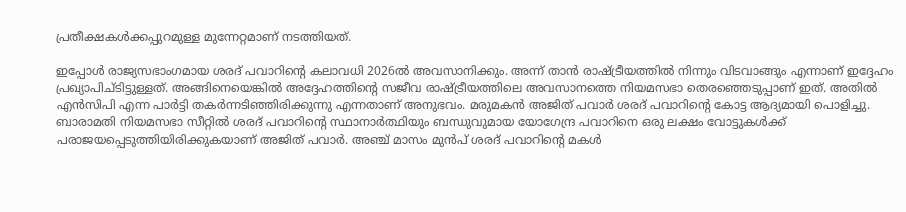പ്രതീക്ഷകള്‍ക്കപ്പുറമുള്ള മുന്നേറ്റമാണ് നടത്തിയത്.

ഇപ്പോള്‍ രാജ്യസഭാംഗമായ ശരദ് പവാറിന്റെ കലാവധി 2026ല്‍ അവസാനിക്കും. അന്ന് താന്‍ രാഷ്‌ട്രീയത്തില്‍ നിന്നും വിടവാങ്ങും എന്നാണ് ഇദ്ദേഹം പ്രഖ്യാപിച്ടിട്ടുള്ളത്. അങ്ങിനെയെങ്കില്‍ അദ്ദേഹത്തിന്റെ സജീവ രാഷ്‌ട്രീയത്തിലെ അവസാനത്തെ നിയമസഭാ തെരഞ്ഞെടുപ്പാണ് ഇത്. അതില്‍ എന്‍സിപി എന്ന പാര്‍ട്ടി തകര്‍ന്നടിഞ്ഞിരിക്കുന്നു എന്നതാണ് അനുഭവം. മരുമകന്‍ അജിത് പവാര്‍ ശരദ് പവാറിന്റെ കോട്ട ആദ്യമായി പൊളിച്ചു. ബാരാമതി നിയമസഭാ സീറ്റില്‍ ശരദ് പവാറിന്റെ സ്ഥാനാര്‍ത്ഥിയും ബന്ധുവുമായ യോഗേന്ദ്ര പവാറിനെ ഒരു ലക്ഷം വോട്ടുകള്‍ക്ക് പരാജയപ്പെടുത്തിയിരിക്കുകയാണ് അജിത് പവാര്‍. അഞ്ച് മാസം മുന്‍പ് ശരദ് പവാറിന്റെ മകള്‍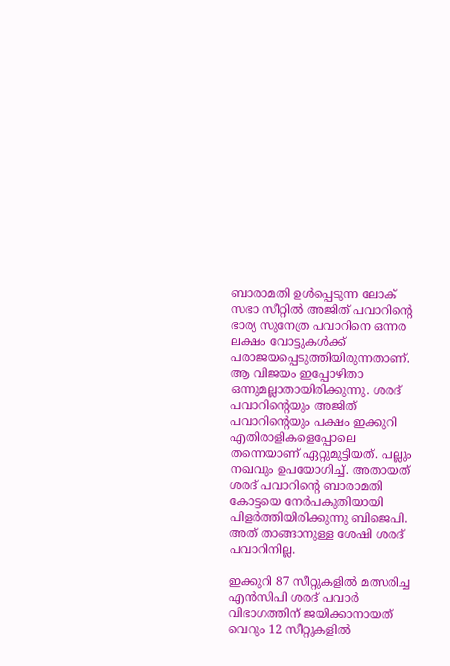ബാരാമതി ഉള്‍പ്പെടുന്ന ലോക് സഭാ സീറ്റില്‍ അജിത് പവാറിന്റെ ഭാര്യ സുനേത്ര പവാറിനെ ഒന്നര ലക്ഷം വോട്ടുകള്‍ക്ക് പരാജയപ്പെടുത്തിയിരുന്നതാണ്. ആ വിജയം ഇപ്പോഴിതാ ഒന്നുമല്ലാതായിരിക്കുന്നു. ശരദ് പവാറിന്റെയും അജിത് പവാറിന്റെയും പക്ഷം ഇക്കുറി എതിരാളികളെപ്പോലെ തന്നെയാണ് ഏറ്റുമുട്ടിയത്. പല്ലും നഖവും ഉപയോഗിച്ച്. അതായത് ശരദ് പവാറിന്റെ ബാരാമതി കോട്ടയെ നേര്‍പകുതിയായി പിളര്‍ത്തിയിരിക്കുന്നു ബിജെപി. അത് താങ്ങാനുള്ള ശേഷി ശരദ് പവാറിനില്ല.

ഇക്കുറി 87 സീറ്റുകളില്‍ മത്സരിച്ച എന്‍സിപി ശരദ് പവാര്‍ വിഭാഗത്തിന് ജയിക്കാനായത് വെറും 12 സീറ്റുകളില്‍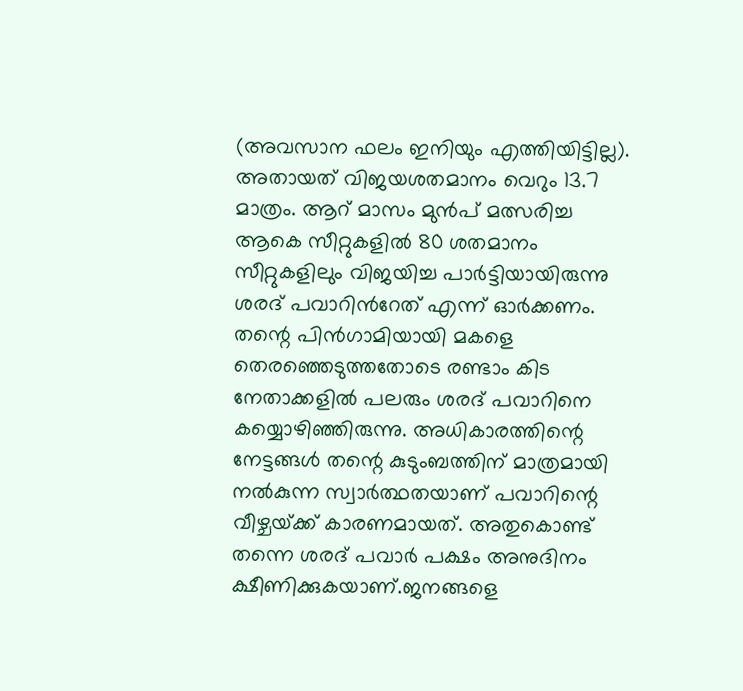(അവസാന ഫലം ഇനിയും എത്തിയിട്ടില്ല). അതായത് വിജയശതമാനം വെറും 13.7 മാത്രം. ആറ് മാസം മുന്‍പ് മത്സരിച്ച ആകെ സീറ്റുകളില്‍ 80 ശതമാനം സീറ്റുകളിലും വിജയിച്ച പാര്‍ട്ടിയായിരുന്നു ശരദ് പവാറിന്‍റേത് എന്ന് ഓര്‍ക്കണം. തന്റെ പിന്‍ഗാമിയായി മകളെ തെരഞ്ഞെടുത്തതോടെ രണ്ടാം കിട നേതാക്കളില്‍ പലരും ശരദ് പവാറിനെ കയ്യൊഴിഞ്ഞിരുന്നു. അധികാരത്തിന്റെ നേട്ടങ്ങള്‍ തന്റെ കുടുംബത്തിന് മാത്രമായി നല്‍കുന്ന സ്വാര്‍ത്ഥതയാണ് പവാറിന്റെ വീഴ്ചയ്‌ക്ക് കാരണമായത്. അതുകൊണ്ട് തന്നെ ശരദ് പവാര്‍ പക്ഷം അനുദിനം ക്ഷീണിക്കുകയാണ്.ജനങ്ങളെ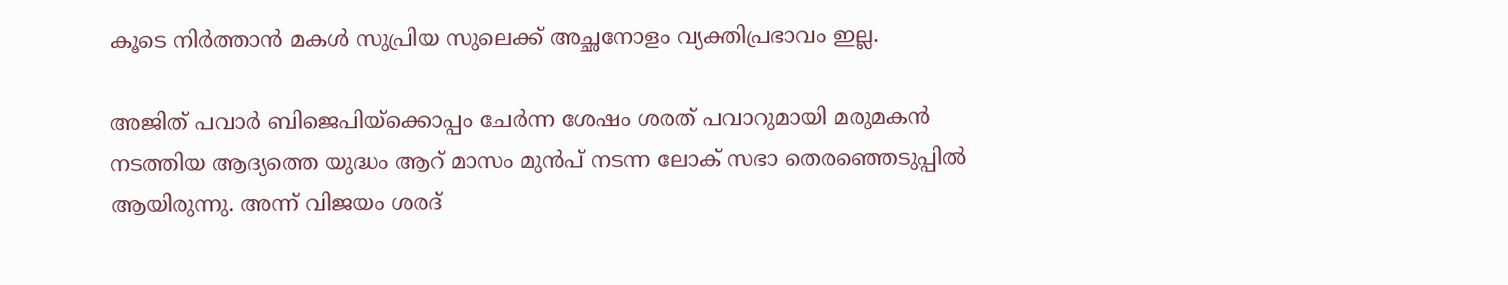കൂടെ നിര്‍ത്താന്‍ മകള്‍ സുപ്രിയ സുലെക്ക് അച്ഛനോളം വ്യക്തിപ്രഭാവം ഇല്ല.

അജിത് പവാര്‍ ബിജെപിയ്‌ക്കൊപ്പം ചേര്‍ന്ന ശേഷം ശരത് പവാറുമായി മരുമകന്‍ നടത്തിയ ആദ്യത്തെ യുദ്ധം ആറ് മാസം മുന്‍പ് നടന്ന ലോക് സഭാ തെരഞ്ഞെടുപ്പില്‍ ആയിരുന്നു. അന്ന് വിജയം ശരദ്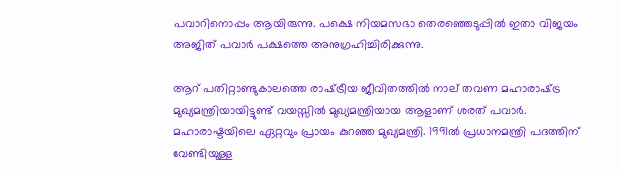പവാറിനൊപ്പം ആയിരുന്നു. പക്ഷെ നിയമസഭാ തെരഞ്ഞെടുപ്പില്‍ ഇതാ വിജയം അജിത് പവാര്‍ പക്ഷത്തെ അനുഗ്രഹിച്ചിരിക്കുന്നു.

ആറ് പതിറ്റാണ്ടുകാലത്തെ രാഷ്‌ട്രീയ ജീവിതത്തില്‍ നാല് തവണ മഹാരാഷ്‌ട്ര മുഖ്യമന്ത്രിയായിട്ടുണ്ട് വയസ്സില്‍ മുഖ്യമന്ത്രിയായ ആളാണ് ശരത് പവാര്‍. മഹാരാഷ്ടയിലെ ഏറ്റവും പ്രായം കുറഞ്ഞ മുഖ്യമന്ത്രി. 1991ല്‍ പ്രധാനമന്ത്രി പദത്തിന് വേണ്ടിയുള്ള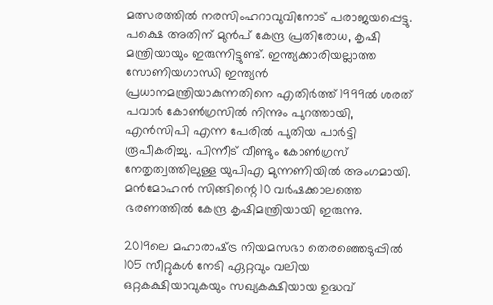മത്സരത്തില്‍ നരസിംഹറാവുവിനോട് പരാജയപ്പെട്ടു. പക്ഷെ അതിന് മുന്‍പ് കേന്ദ്ര പ്രതിരോധ, കൃഷി മന്ത്രിയായും ഇരുന്നിട്ടുണ്ട്. ഇന്ത്യക്കാരിയല്ലാത്ത സോണിയഗാന്ധി ഇന്ത്യന്‍ പ്രധാനമന്ത്രിയാകുന്നതിനെ എതിര്‍ത്ത് 1999ല്‍ ശരത് പവാര്‍ കോണ്‍ഗ്രസില്‍ നിന്നും പുറത്തായി, എന്‍സിപി എന്ന പേരില്‍ പുതിയ പാര്‍ട്ടി രൂപീകരിച്ചു. പിന്നീട് വീണ്ടും കോണ്‍ഗ്രസ് നേതൃത്വത്തിലുള്ള യുപിഎ മുന്നണിയില്‍ അംഗമായി. മന്‍മോഹന്‍ സിങ്ങിന്റെ 10 വര്‍ഷക്കാലത്തെ ഭരണത്തില്‍ കേന്ദ്ര കൃഷിമന്ത്രിയായി ഇരുന്നു.

2019ലെ മഹാരാഷ്‌ട്ര നിയമസഭാ തെരഞ്ഞെടുപ്പില്‍ 105 സീറ്റുകള്‍ നേടി ഏറ്റവും വലിയ ഒറ്റകക്ഷിയാവുകയും സഖ്യകക്ഷിയായ ഉദ്ധവ്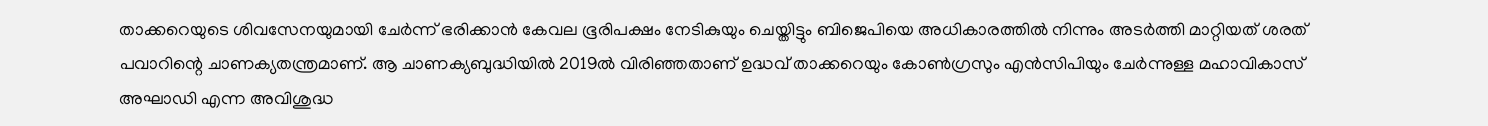താക്കറെയുടെ ശിവസേനയുമായി ചേര്‍ന്ന് ഭരിക്കാന്‍ കേവല ഭൂരിപക്ഷം നേടികുയും ചെയ്തിട്ടും ബിജെപിയെ അധികാരത്തില്‍ നിന്നും അടര്‍ത്തി മാറ്റിയത് ശരത് പവാറിന്റെ ചാണക്യതന്ത്രമാണ്. ആ ചാണക്യബുദ്ധിയില്‍ 2019ല്‍ വിരിഞ്ഞതാണ് ഉദ്ധവ് താക്കറെയും കോണ്‍ഗ്രസും എന്‍സിപിയും ചേര്‍ന്നുള്ള മഹാവികാസ് അഘാഡി എന്ന അവിശുദ്ധ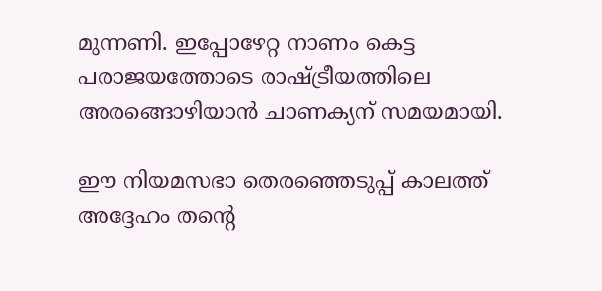മുന്നണി. ഇപ്പോഴേറ്റ നാണം കെട്ട പരാജയത്തോടെ രാഷ്‌ട്രീയത്തിലെ അരങ്ങൊഴിയാന്‍ ചാണക്യന് സമയമായി.

ഈ നിയമസഭാ തെരഞ്ഞെടുപ്പ് കാലത്ത് അദ്ദേഹം തന്റെ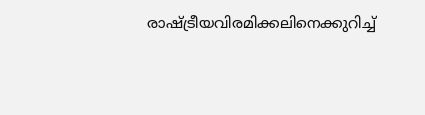രാഷ്‌ട്രീയവിരമിക്കലിനെക്കുറിച്ച്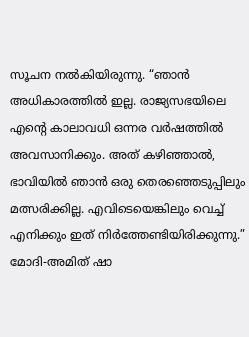സൂചന നല്‍കിയിരുന്നു. “ഞാന്‍ അധികാരത്തില്‍ ഇല്ല. രാജ്യസഭയിലെ എന്റെ കാലാവധി ഒന്നര വര്‍ഷത്തില്‍ അവസാനിക്കും. അത് കഴിഞ്ഞാല്‍, ഭാവിയില്‍ ഞാന്‍ ഒരു തെരഞ്ഞെടുപ്പിലും മത്സരിക്കില്ല. എവിടെയെങ്കിലും വെച്ച് എനിക്കും ഇത് നിര്‍ത്തേണ്ടിയിരിക്കുന്നു.” മോദി-അമിത് ഷാ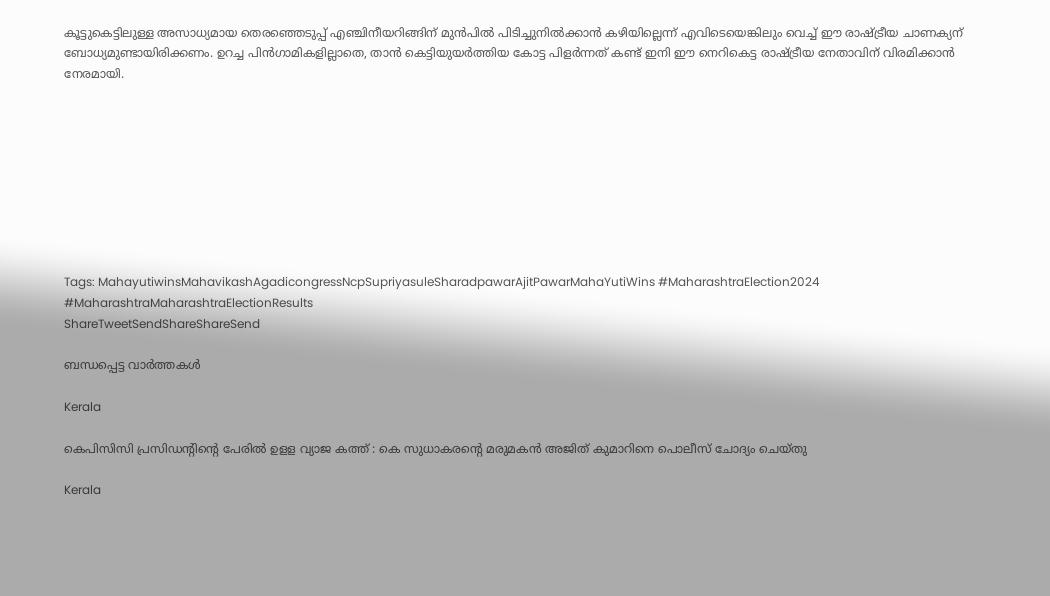കൂട്ടുകെട്ടിലുള്ള അസാധ്യമായ തെരഞ്ഞെടുപ്പ് എഞ്ചിനീയറിങ്ങിന് മുന്‍പില്‍ പിടിച്ചുനില്‍ക്കാന്‍ കഴിയില്ലെന്ന് എവിടെയെങ്കിലും വെച്ച് ഈ രാഷ്‌ട്രീയ ചാണക്യന് ബോധ്യമുണ്ടായിരിക്കണം. ഉറച്ച പിന്‍ഗാമികളില്ലാതെ, താന്‍ കെട്ടിയുയര്‍ത്തിയ കോട്ട പിളര്‍ന്നത് കണ്ട് ഇനി ഈ നെറികെട്ട രാഷ്‌ട്രീയ നേതാവിന് വിരമിക്കാന്‍ നേരമായി.









Tags: MahayutiwinsMahavikashAgadicongressNcpSupriyasuleSharadpawarAjitPawarMahaYutiWins #MaharashtraElection2024 #MaharashtraMaharashtraElectionResults
ShareTweetSendShareShareSend

ബന്ധപ്പെട്ട വാര്‍ത്തകള്‍

Kerala

കെപിസിസി പ്രസിഡന്റിന്റെ പേരില്‍ ഉളള വ്യാജ കത്ത് : കെ സുധാകരന്റെ മരുമകന്‍ അജിത് കുമാറിനെ പൊലീസ് ചോദ്യം ചെയ്തു

Kerala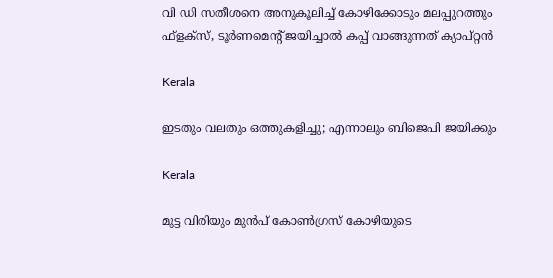വി ഡി സതീശനെ അനുകൂലിച്ച് കോഴിക്കോടും മലപ്പുറത്തും ഫ്ളക്സ്, ടൂര്‍ണമെന്റ് ജയിച്ചാല്‍ കപ്പ് വാങ്ങുന്നത് ക്യാപ്റ്റന്‍

Kerala

ഇടതും വലതും ഒത്തുകളിച്ചു; എന്നാലും ബിജെപി ജയിക്കും

Kerala

മുട്ട വിരിയും മുന്‍പ് കോണ്‍ഗ്രസ് കോഴിയുടെ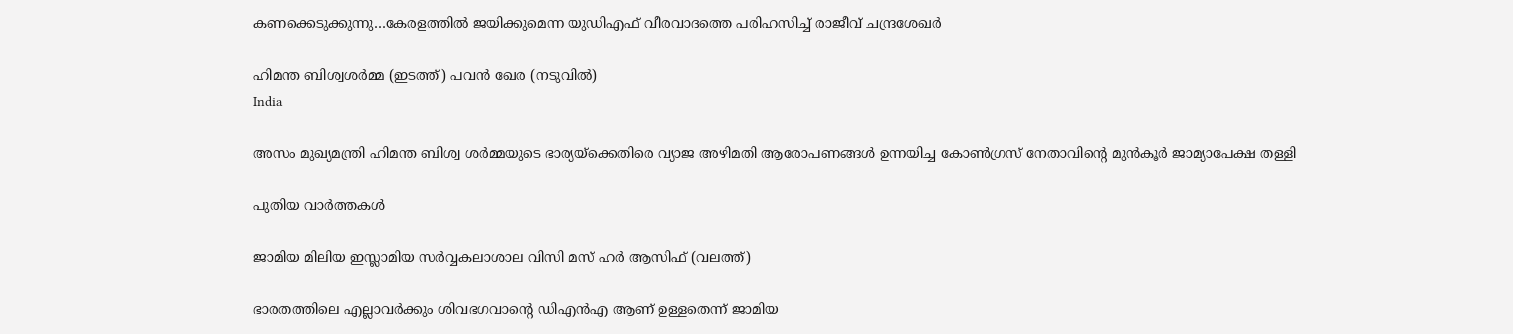കണക്കെടുക്കുന്നു…കേരളത്തില്‍ ജയിക്കുമെന്ന യുഡിഎഫ് വീരവാദത്തെ പരിഹസിച്ച് രാജീവ് ചന്ദ്രശേഖര്‍

ഹിമന്ത ബിശ്വശര്‍മ്മ (ഇടത്ത്) പവന്‍ ഖേര (നടുവില്‍)
India

അസം മുഖ്യമന്ത്രി ഹിമന്ത ബിശ്വ ശർമ്മയുടെ ഭാര്യയ്‌ക്കെതിരെ വ്യാജ അഴിമതി ആരോപണങ്ങൾ ഉന്നയിച്ച കോൺഗ്രസ് നേതാവിന്റെ മുൻകൂർ ജാമ്യാപേക്ഷ തള്ളി

പുതിയ വാര്‍ത്തകള്‍

ജാമിയ മിലിയ ഇസ്ലാമിയ സര്‍വ്വകലാശാല വിസി മസ് ഹര്‍ ആസിഫ് (വലത്ത്)

ഭാരതത്തിലെ എല്ലാവര്‍ക്കും ശിവഭഗവാന്റെ ഡിഎന്‍എ ആണ് ഉള്ളതെന്ന് ജാമിയ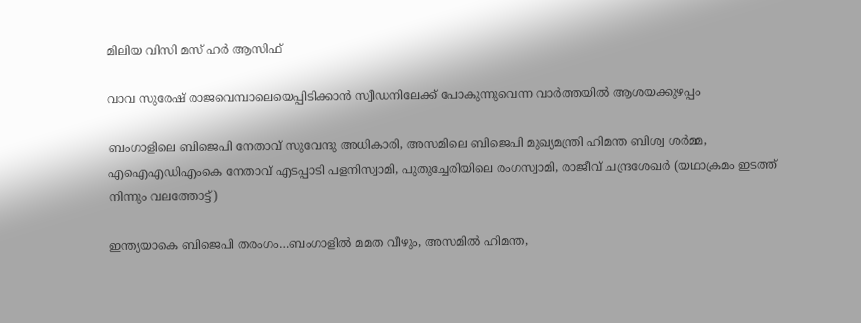മിലിയ വിസി മസ് ഹര്‍ ആസിഫ്

വാവ സുരേഷ് രാജവെമ്പാലെയെപ്പിടിക്കാന്‍ സ്വീഡനിലേക്ക് പോകുന്നുവെന്ന വാര്‍ത്തയില്‍ ആശയക്കുഴപ്പം

ബംഗാളിലെ ബിജെപി നേതാവ് സുവേന്ദു അധികാരി, അസമിലെ ബിജെപി മുഖ്യമന്ത്രി ഹിമന്ത ബിശ്വ ശര്‍മ്മ, എഐഎഡിഎംകെ നേതാവ് എടപ്പാടി പളനിസ്വാമി, പുതുച്ചേരിയിലെ രംഗസ്വാമി, രാജീവ് ചന്ദ്രശേഖര്‍ (യഥാക്രമം ഇടത്ത് നിന്നും വലത്തോട്ട്)

ഇന്ത്യയാകെ ബിജെപി തരംഗം…ബംഗാളില്‍ മമത വീഴും, അസമില്‍ ഹിമന്ത,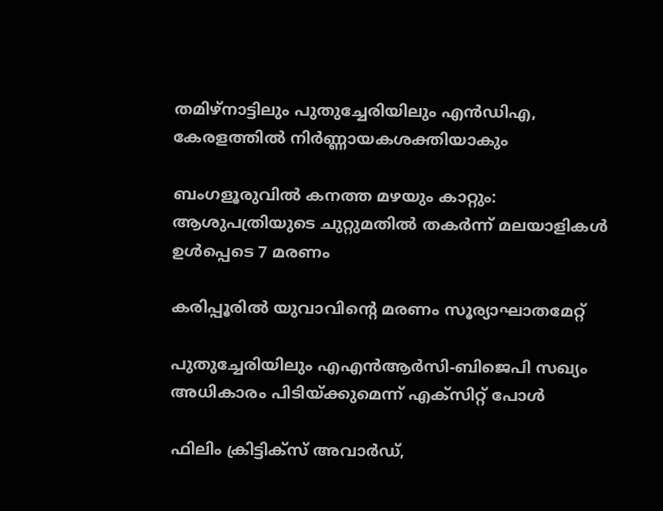തമിഴ്നാട്ടിലും പുതുച്ചേരിയിലും എന്‍ഡിഎ, കേരളത്തില്‍ നിര്‍ണ്ണായകശക്തിയാകും

ബംഗളൂരുവില്‍ കനത്ത മഴയും കാറ്റും: ആശുപത്രിയുടെ ചുറ്റുമതില്‍ തകര്‍ന്ന് മലയാളികള്‍ ഉള്‍പ്പെടെ 7 മരണം

കരിപ്പൂരില്‍ യുവാവിന്റെ മരണം സൂര്യാഘാതമേറ്റ്

പുതുച്ചേരിയിലും എഎന്‍ആര്‍സി-ബിജെപി സഖ്യം അധികാരം പിടിയ്‌ക്കുമെന്ന് എക്സിറ്റ് പോള്‍

ഫിലിം ക്രിട്ടിക്സ് അവാർഡ്,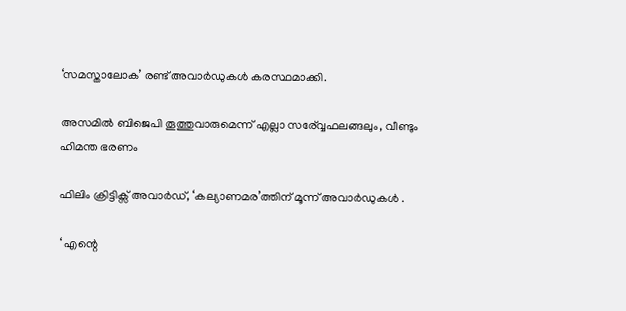‘സമസ്താലോക’ രണ്ട് അവാർഡുകൾ കരസ്ഥമാക്കി.

അസമില്‍ ബിജെപി തൂത്തുവാരുമെന്ന് എല്ലാ സര‍്വ്വേഫലങ്ങലും, വീണ്ടും ഹിമന്ത ഭരണം

ഫിലിം ക്രിട്ടിക്സ് അവാർഡ്, ‘കല്യാണമര’ത്തിന് മൂന്ന് അവാർഡുകൾ .

‘ എന്റെ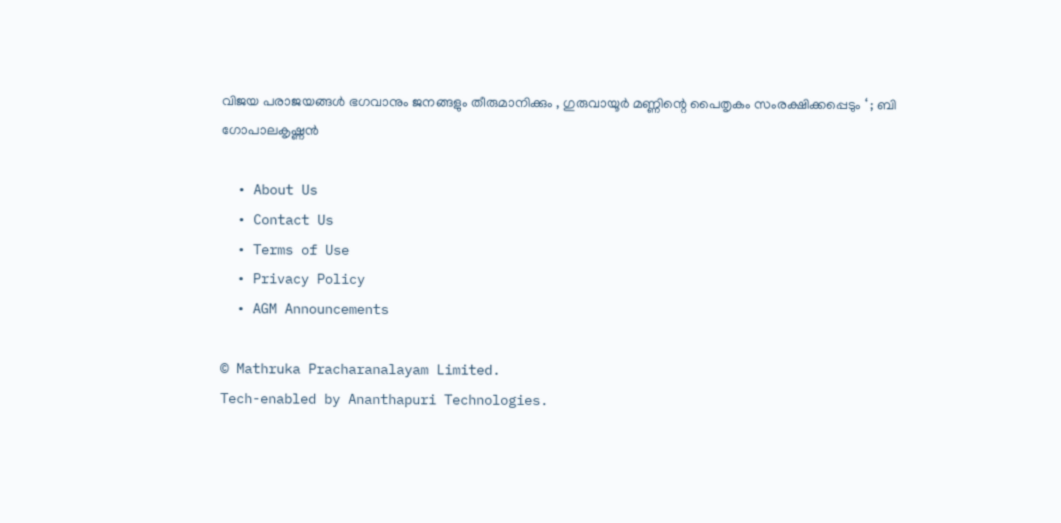വിജയ പരാജയങ്ങൾ ഭഗവാനും ജനങ്ങളും തീരുമാനിക്കും , ഗുരുവായൂർ മണ്ണിന്റെ പൈതൃകം സംരക്ഷിക്കപ്പെടും ‘ ; ബി ഗോപാലകൃഷ്ണൻ

  • About Us
  • Contact Us
  • Terms of Use
  • Privacy Policy
  • AGM Announcements

© Mathruka Pracharanalayam Limited.
Tech-enabled by Ananthapuri Technologies.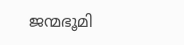ജന്മഭൂമി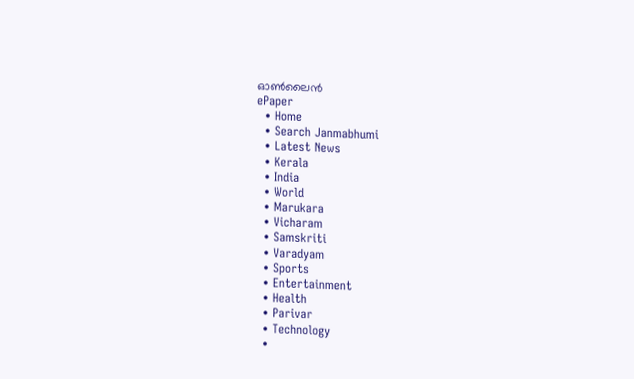ഓണ്‍ലൈന്‍
ePaper
  • Home
  • Search Janmabhumi
  • Latest News
  • Kerala
  • India
  • World
  • Marukara
  • Vicharam
  • Samskriti
  • Varadyam
  • Sports
  • Entertainment
  • Health
  • Parivar
  • Technology
  •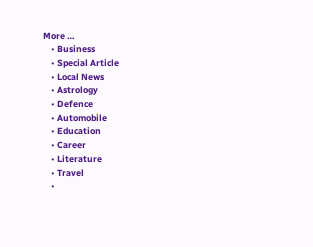More …
    • Business
    • Special Article
    • Local News
    • Astrology
    • Defence
    • Automobile
    • Education
    • Career
    • Literature
    • Travel
    •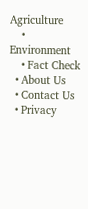Agriculture
    • Environment
    • Fact Check
  • About Us
  • Contact Us
  • Privacy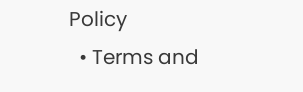Policy
  • Terms and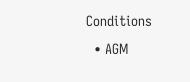Conditions
  • AGM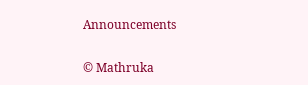Announcements

© Mathruka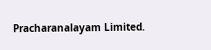Pracharanalayam Limited.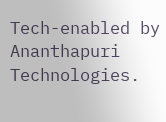Tech-enabled by Ananthapuri Technologies.